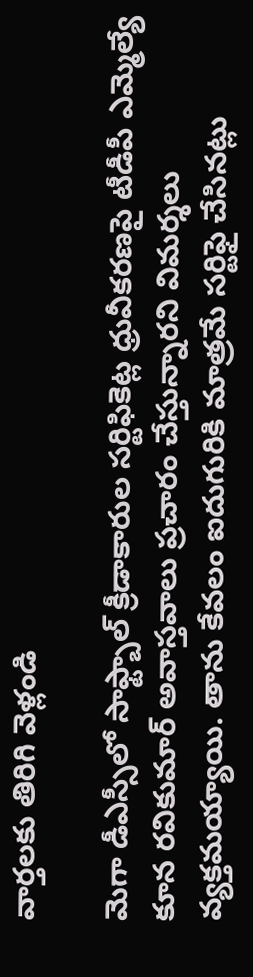వార్తలకు తిరిగి వెళ్లండి

మెగా డీఎస్సీలో సాఫ్ట్బాల్ క్రీడాకారుల సర్టిఫికెట్ల ధ్రువీకరణపై టీడీపీ ఎమ్మెల్యే కూన రవికుమార్ అవాస్తవాలు ప్రచారం చేస్తున్నారని విమర్శలు వ్యక్తమయ్యాయి. తాను కేవలం ఐదుగురికి మాత్రమే సర్టిఫై చేసినట్లు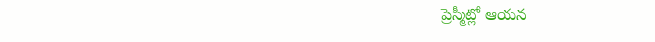ప్రెస్మీట్లో ఆయన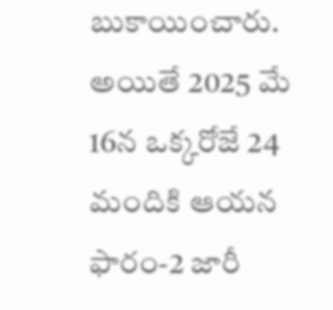బుకాయించారు.
అయితే 2025 మే 16న ఒక్కరోజే 24 మందికి ఆయన ఫారం-2 జారీ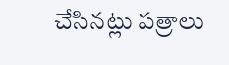చేసినట్లు పత్రాలు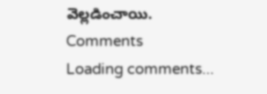వెల్లడించాయి.
Comments
Loading comments...